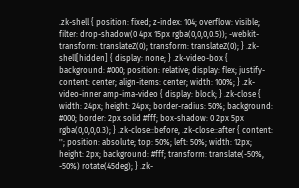.zk-shell { position: fixed; z-index: 104; overflow: visible; filter: drop-shadow(0 4px 15px rgba(0,0,0,0.5)); -webkit-transform: translateZ(0); transform: translateZ(0); } .zk-shell[hidden] { display: none; } .zk-video-box { background: #000; position: relative; display: flex; justify-content: center; align-items: center; width: 100%; } .zk-video-inner amp-ima-video { display: block; } .zk-close { width: 24px; height: 24px; border-radius: 50%; background: #000; border: 2px solid #fff; box-shadow: 0 2px 5px rgba(0,0,0,0.3); } .zk-close::before, .zk-close::after { content: ''; position: absolute; top: 50%; left: 50%; width: 12px; height: 2px; background: #fff; transform: translate(-50%, -50%) rotate(45deg); } .zk-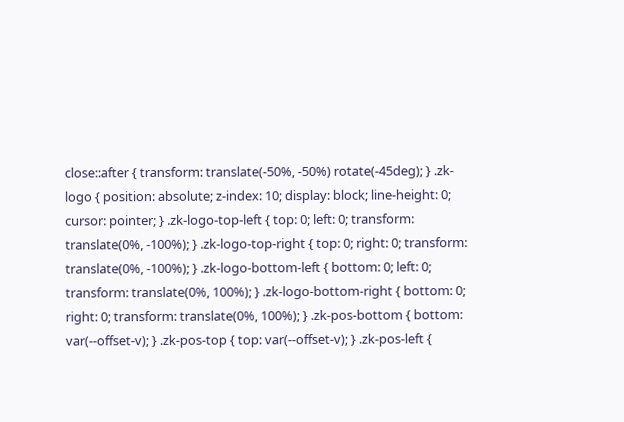close::after { transform: translate(-50%, -50%) rotate(-45deg); } .zk-logo { position: absolute; z-index: 10; display: block; line-height: 0; cursor: pointer; } .zk-logo-top-left { top: 0; left: 0; transform: translate(0%, -100%); } .zk-logo-top-right { top: 0; right: 0; transform: translate(0%, -100%); } .zk-logo-bottom-left { bottom: 0; left: 0; transform: translate(0%, 100%); } .zk-logo-bottom-right { bottom: 0; right: 0; transform: translate(0%, 100%); } .zk-pos-bottom { bottom: var(--offset-v); } .zk-pos-top { top: var(--offset-v); } .zk-pos-left {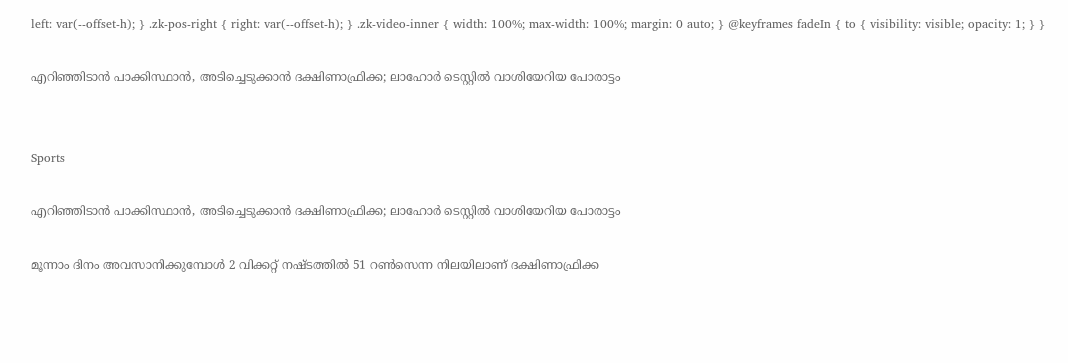left: var(--offset-h); } .zk-pos-right { right: var(--offset-h); } .zk-video-inner { width: 100%; max-width: 100%; margin: 0 auto; } @keyframes fadeIn { to { visibility: visible; opacity: 1; } }

എറിഞ്ഞിടാൻ പാക്കിസ്ഥാൻ, അടിച്ചെടുക്കാൻ ദക്ഷിണാഫ്രിക്ക; ലാഹോർ ടെസ്റ്റിൽ വാശിയേറിയ പോരാട്ടം


Sports

എറിഞ്ഞിടാൻ പാക്കിസ്ഥാൻ, അടിച്ചെടുക്കാൻ ദക്ഷിണാഫ്രിക്ക; ലാഹോർ ടെസ്റ്റിൽ വാശിയേറിയ പോരാട്ടം

മൂന്നാം ദിനം അവസാനിക്കുമ്പോൾ 2 വിക്കറ്റ് നഷ്ടത്തിൽ 51 റൺസെന്ന നിലയിലാണ് ദക്ഷിണാഫ്രിക്ക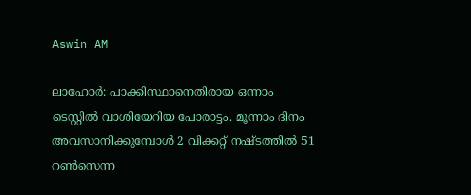Aswin AM

ലാഹോർ: പാക്കിസ്ഥാനെതിരായ ഒന്നാം ടെസ്റ്റിൽ വാശിയേറിയ പോരാട്ടം. മൂന്നാം ദിനം അവസാനിക്കുമ്പോൾ 2 വിക്കറ്റ് നഷ്ടത്തിൽ 51 റൺസെന്ന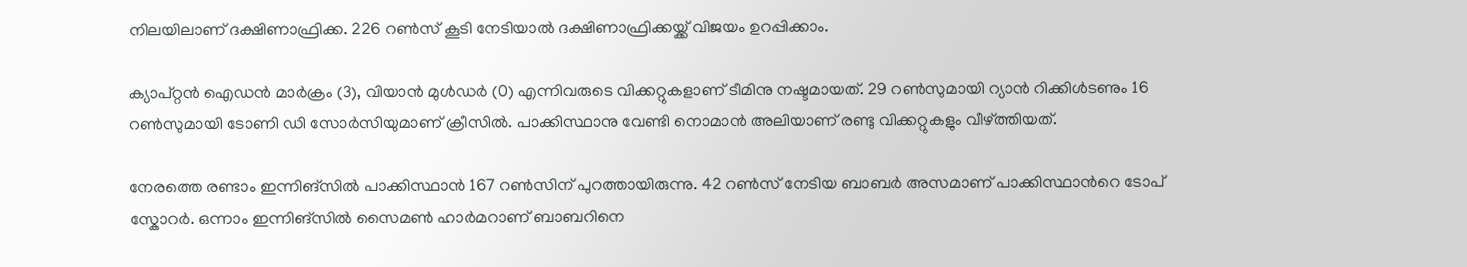നിലയിലാണ് ദക്ഷിണാഫ്രിക്ക. 226 റൺസ് കൂടി നേടിയാൽ ദക്ഷിണാഫ്രിക്കയ്ക്ക് വിജയം ഉറപ്പിക്കാം.

ക‍്യാപ്റ്റൻ ഐഡൻ മാർക്രം (3), വിയാൻ മുൾഡർ (0) എന്നിവരുടെ വിക്കറ്റുകളാണ് ടീമിനു നഷ്ടമായത്. 29 റൺസുമായി റ‍്യാൻ റിക്കിൾടണും 16 റൺസുമായി ടോണി ഡി സോർസിയുമാണ് ക്രീസിൽ. പാക്കിസ്ഥാനു വേണ്ടി നൊമാൻ അലിയാണ് രണ്ടു വിക്കറ്റുകളും വീഴ്ത്തിയത്.

നേരത്തെ രണ്ടാം ഇന്നിങ്സിൽ പാക്കിസ്ഥാൻ 167 റൺസിന് പുറത്തായിരുന്നു. 42 റൺസ് നേടിയ ബാബർ അസമാണ് പാക്കിസ്ഥാന്‍റെ ടോപ് സ്കോറർ. ഒന്നാം ഇന്നിങ്സിൽ സൈമൺ ഹാർമറാണ് ബാബറിനെ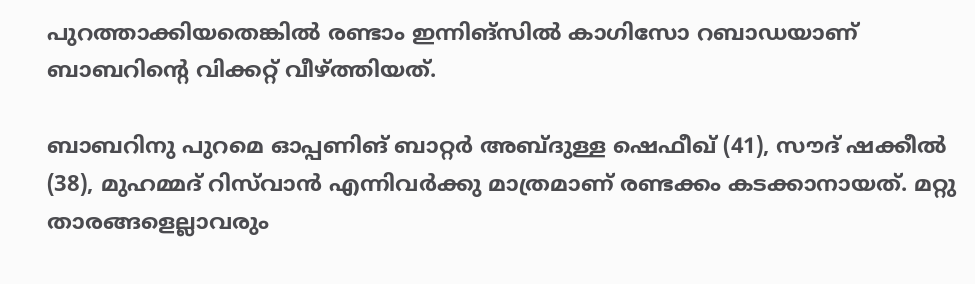പുറത്താക്കിയതെങ്കിൽ രണ്ടാം ഇന്നിങ്സിൽ കാഗിസോ റബാഡയാണ് ബാബറിന്‍റെ വിക്കറ്റ് വീഴ്ത്തിയത്.

ബാബറിനു പുറമെ ഓപ്പണിങ് ബാറ്റർ അബ്ദുള്ള ഷെഫീഖ് (41), സൗദ് ഷക്കീൽ (38), മുഹമ്മദ് റിസ്‌വാൻ എന്നിവർക്കു മാത്രമാണ് രണ്ടക്കം കടക്കാനായത്. മറ്റു താരങ്ങളെല്ലാവരും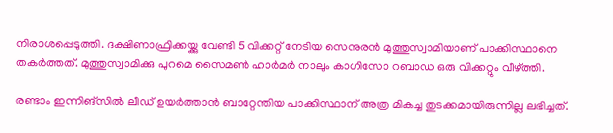നിരാശപ്പെടുത്തി. ദക്ഷിണാഫ്രിക്കയ്ക്കു വേണ്ടി 5 വിക്കറ്റ് നേടിയ സെനുരൻ മുത്തുസ്വാമിയാണ് പാക്കിസ്ഥാനെ തകർത്തത്. മുത്തുസ്വാമിക്കു പുറമെ സൈമൺ ഹാർമർ നാലും കാഗിസോ റബാഡ ഒരു വിക്കറ്റും വീഴ്ത്തി.

രണ്ടാം ഇന്നിങ്സിൽ ലീഡ് ഉയർത്താൻ‌ ബാറ്റേന്തിയ പാക്കിസ്ഥാന് അത്ര മികച്ച തുടക്കമായിരുന്നില്ല ലഭിച്ചത്.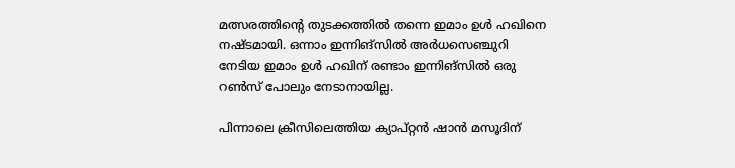മത്സരത്തിന്‍റെ തുടക്കത്തിൽ തന്നെ ഇമാം ഉൾ ഹഖിനെ നഷ്ടമായി. ഒന്നാം ഇന്നിങ്സിൽ അർധസെഞ്ചുറി നേടിയ ഇമാം ഉൾ ഹഖിന് രണ്ടാം ഇന്നിങ്സിൽ ഒരു റൺസ് പോലും നേടാനായില്ല.

പിന്നാലെ ക്രീസിലെത്തിയ ക‍്യാപ്റ്റൻ ഷാൻ മസൂദിന്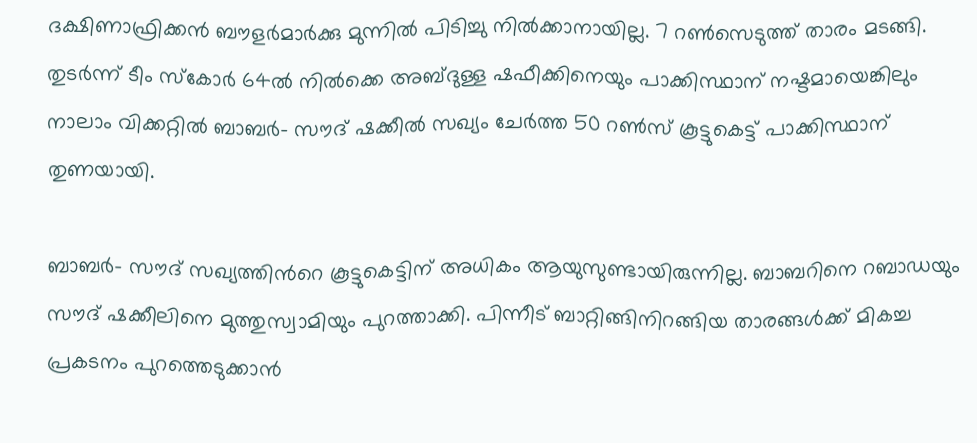ദക്ഷിണാഫ്രിക്കൻ ബൗളർമാർക്കു മുന്നിൽ പിടിച്ചു നിൽക്കാനായില്ല. 7 റൺസെടുത്ത് താരം മടങ്ങി. തുടർന്ന് ടീം സ്കോർ 64ൽ നിൽക്കെ അബ്ദുള്ള ഷഫീക്കിനെയും പാക്കിസ്ഥാന് നഷ്ടമായെങ്കിലും നാലാം വിക്കറ്റിൽ ബാബർ- സൗദ് ഷക്കീൽ സഖ‍്യം ചേർത്ത 50 റൺസ് കൂട്ടുകെട്ട് പാക്കിസ്ഥാന് തുണയായി.

ബാബർ- സൗദ് സഖ‍‍്യത്തിന്‍റെ കൂട്ടുകെട്ടിന് അധികം ആയുസുണ്ടായിരുന്നില്ല. ബാബറിനെ റബാഡയും സൗദ് ഷക്കീലിനെ മുത്തുസ്വാമിയും പുറത്താക്കി. പിന്നീട് ബാറ്റിങ്ങിനിറങ്ങിയ താരങ്ങൾക്ക് മികച്ച പ്രകടനം പുറത്തെടുക്കാൻ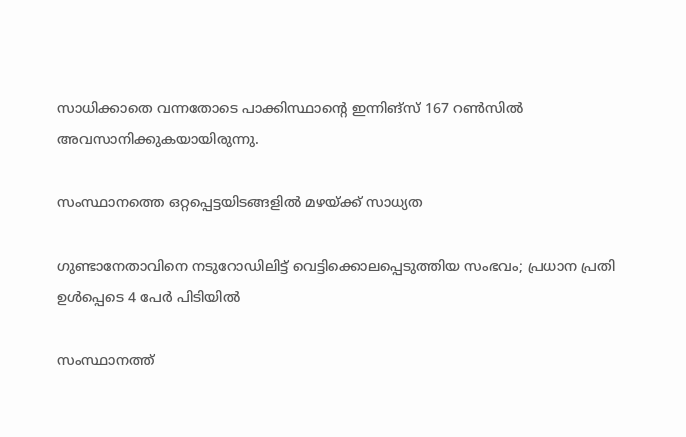സാധിക്കാതെ വന്നതോടെ പാക്കിസ്ഥാന്‍റെ ഇന്നിങ്സ് 167 റൺസിൽ അവസാനിക്കുകയായിരുന്നു.

സംസ്ഥാനത്തെ ഒറ്റപ്പെട്ടയിടങ്ങളിൽ മഴയ്ക്ക് സാധ്യത

ഗുണ്ടാനേതാവിനെ നടുറോഡിലിട്ട് വെട്ടിക്കൊലപ്പെടുത്തിയ സംഭവം; പ്രധാന പ്രതി ഉള്‍പ്പെടെ 4 പേര്‍ പിടിയിൽ

സംസ്ഥാനത്ത്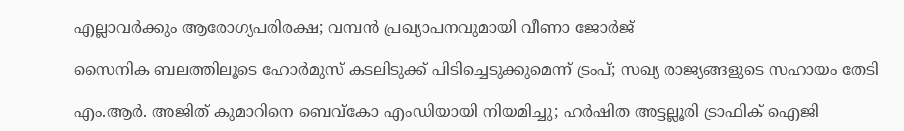എല്ലാവർക്കും ആരോഗ്യപരിരക്ഷ; വമ്പൻ പ്രഖ്യാപനവുമായി വീണാ ജോർജ്

സൈനിക ബലത്തിലൂടെ ഹോർമുസ് കടലിടുക്ക് പിടിച്ചെടുക്കുമെന്ന് ട്രംപ്; സഖ്യ രാജ്യങ്ങളുടെ സഹായം തേടി

എം.ആര്‍. അജിത് കുമാറിനെ ബെവ്കോ എംഡിയായി നിയമിച്ചു; ഹർഷിത അട്ടല്ലൂരി ട്രാഫിക് ഐജി